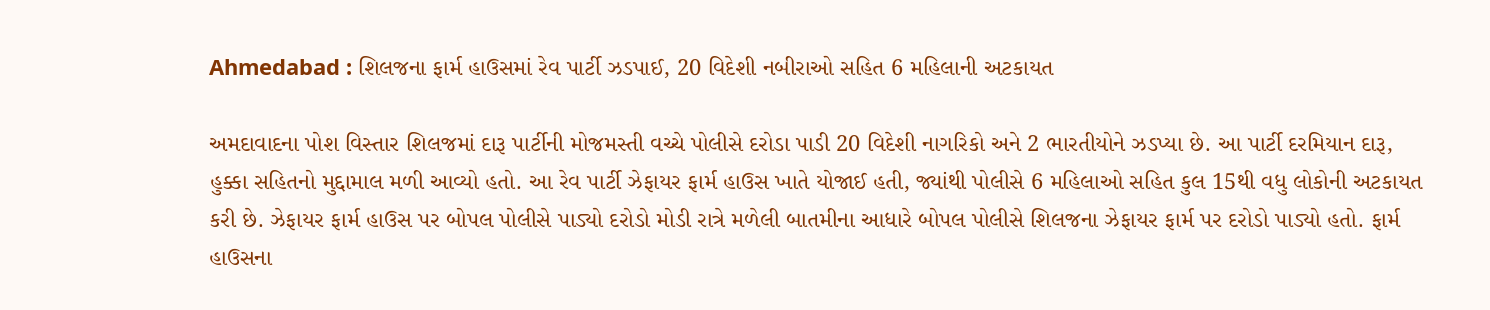Ahmedabad : શિલજના ફાર્મ હાઉસમાં રેવ પાર્ટી ઝડપાઈ, 20 વિદેશી નબીરાઓ સહિત 6 મહિલાની અટકાયત

અમદાવાદના પોશ વિસ્તાર શિલજમાં દારૂ પાર્ટીની મોજમસ્તી વચ્ચે પોલીસે દરોડા પાડી 20 વિદેશી નાગરિકો અને 2 ભારતીયોને ઝડપ્યા છે. આ પાર્ટી દરમિયાન દારૂ, હુક્કા સહિતનો મુદ્દામાલ મળી આવ્યો હતો. આ રેવ પાર્ટી ઝેફાયર ફાર્મ હાઉસ ખાતે યોજાઈ હતી, જ્યાંથી પોલીસે 6 મહિલાઓ સહિત કુલ 15થી વધુ લોકોની અટકાયત કરી છે. ઝેફાયર ફાર્મ હાઉસ પર બોપલ પોલીસે પાડ્યો દરોડો મોડી રાત્રે મળેલી બાતમીના આધારે બોપલ પોલીસે શિલજના ઝેફાયર ફાર્મ પર દરોડો પાડ્યો હતો. ફાર્મ હાઉસના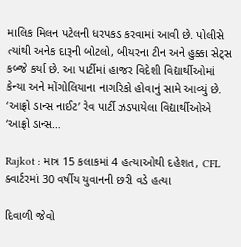માલિક મિલન પટેલની ધરપકડ કરવામાં આવી છે. પોલીસે ત્યાંથી અનેક દારૂની બોટલો, બીયરના ટીન અને હુક્કા સેટ્સ કબ્જે કર્યા છે. આ પાર્ટીમાં હાજર વિદેશી વિદ્યાર્થીઓમાં કેન્યા અને મોંગોલિયાના નાગરિકો હોવાનું સામે આવ્યું છે. ‘આફ્રો ડાન્સ નાઈટ’ રેવ પાર્ટી ઝડપાયેલા વિદ્યાર્થીઓએ ‘આફ્રો ડાન્સ…

Rajkot : માત્ર 15 કલાકમાં 4 હત્યાઓથી દહેશત, CFL ક્વાર્ટરમાં 30 વર્ષીય યુવાનની છરી વડે હત્યા

દિવાળી જેવો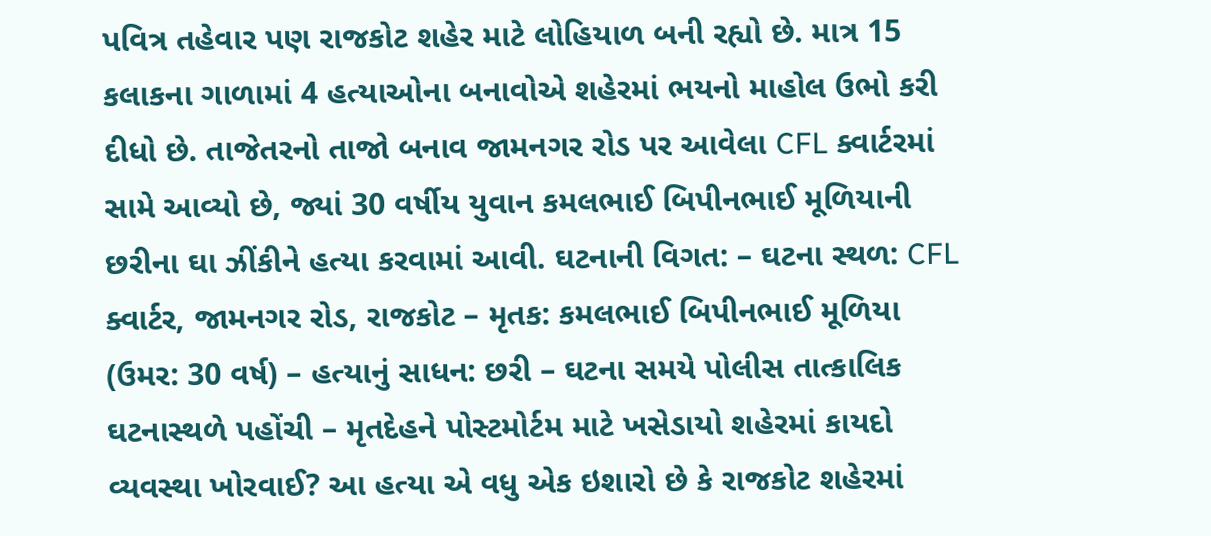પવિત્ર તહેવાર પણ રાજકોટ શહેર માટે લોહિયાળ બની રહ્યો છે. માત્ર 15 કલાકના ગાળામાં 4 હત્યાઓના બનાવોએ શહેરમાં ભયનો માહોલ ઉભો કરી દીધો છે. તાજેતરનો તાજો બનાવ જામનગર રોડ પર આવેલા CFL ક્વાર્ટરમાં સામે આવ્યો છે, જ્યાં 30 વર્ષીય યુવાન કમલભાઈ બિપીનભાઈ મૂળિયાની છરીના ઘા ઝીંકીને હત્યા કરવામાં આવી. ઘટનાની વિગત: – ઘટના સ્થળ: CFL ક્વાર્ટર, જામનગર રોડ, રાજકોટ – મૃતક: કમલભાઈ બિપીનભાઈ મૂળિયા (ઉમર: 30 વર્ષ) – હત્યાનું સાધન: છરી – ઘટના સમયે પોલીસ તાત્કાલિક ઘટનાસ્થળે પહોંચી – મૃતદેહને પોસ્ટમોર્ટમ માટે ખસેડાયો શહેરમાં કાયદો વ્યવસ્થા ખોરવાઈ? આ હત્યા એ વધુ એક ઇશારો છે કે રાજકોટ શહેરમાં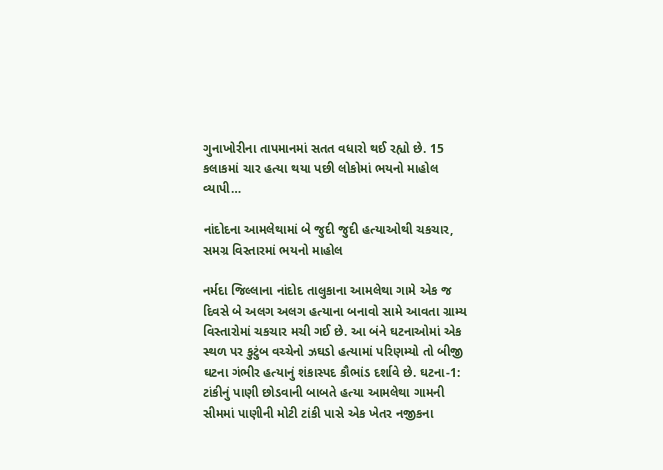ગુનાખોરીના તાપમાનમાં સતત વધારો થઈ રહ્યો છે. 15 કલાકમાં ચાર હત્યા થયા પછી લોકોમાં ભયનો માહોલ વ્યાપી…

નાંદોદના આમલેથામાં બે જુદી જુદી હત્યાઓથી ચકચાર, સમગ્ર વિસ્તારમાં ભયનો માહોલ

નર્મદા જિલ્લાના નાંદોદ તાલુકાના આમલેથા ગામે એક જ દિવસે બે અલગ અલગ હત્યાના બનાવો સામે આવતા ગ્રામ્ય વિસ્તારોમાં ચકચાર મચી ગઈ છે. આ બંને ઘટનાઓમાં એક સ્થળ પર કુટુંબ વચ્ચેનો ઝઘડો હત્યામાં પરિણમ્યો તો બીજી ઘટના ગંભીર હત્યાનું શંકાસ્પદ કૌભાંડ દર્શાવે છે. ઘટના-1: ટાંકીનું પાણી છોડવાની બાબતે હત્યા આમલેથા ગામની સીમમાં પાણીની મોટી ટાંકી પાસે એક ખેતર નજીકના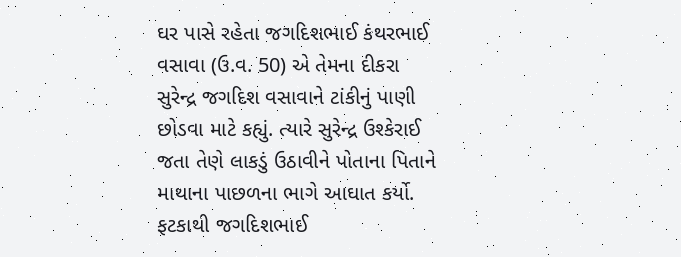ઘર પાસે રહેતા જગદિશભાઈ કંથરભાઈ વસાવા (ઉ.વ. 50) એ તેમના દીકરા સુરેન્દ્ર જગદિશ વસાવાને ટાંકીનું પાણી છોડવા માટે કહ્યું. ત્યારે સુરેન્દ્ર ઉશ્કેરાઈ જતા તેણે લાકડું ઉઠાવીને પોતાના પિતાને માથાના પાછળના ભાગે આઘાત કર્યો. ફટકાથી જગદિશભાઈ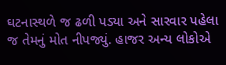ઘટનાસ્થળે જ ઢળી પડ્યા અને સારવાર પહેલા જ તેમનું મોત નીપજ્યું. હાજર અન્ય લોકોએ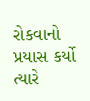રોકવાનો પ્રયાસ કર્યો ત્યારે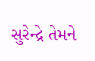સુરેન્દ્રે તેમને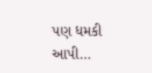પણ ધમકી આપી…